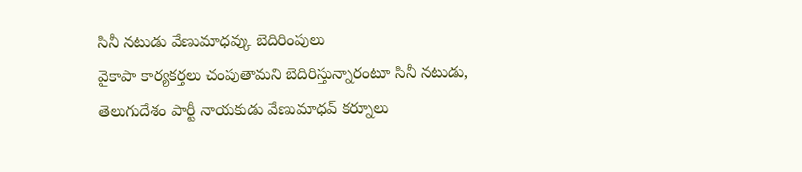సినీ నటుడు వేణుమాధవ్కు బెదిరింపులు
వైకాపా కార్యకర్తలు చంపుతామని బెదిరిస్తున్నారంటూ సినీ నటుడు, తెలుగుదేశం పార్టీ నాయకుడు వేణుమాధవ్ కర్నూలు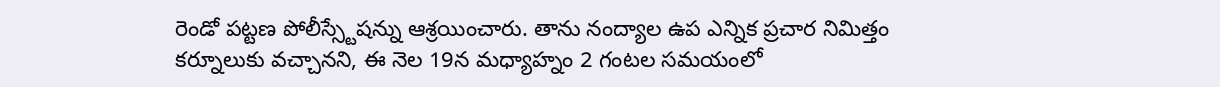రెండో పట్టణ పోలీస్స్టేషన్ను ఆశ్రయించారు. తాను నంద్యాల ఉప ఎన్నిక ప్రచార నిమిత్తం కర్నూలుకు వచ్చానని, ఈ నెల 19న మధ్యాహ్నం 2 గంటల సమయంలో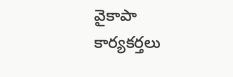వైకాపా కార్యకర్తలు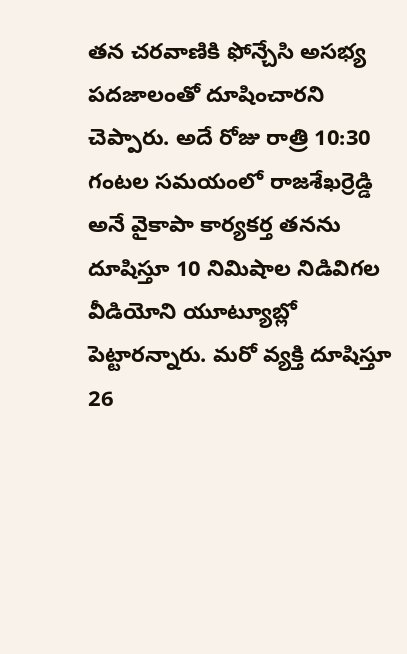తన చరవాణికి ఫోన్చేసి అసభ్య పదజాలంతో దూషించారని చెప్పారు. అదే రోజు రాత్రి 10:30 గంటల సమయంలో రాజశేఖర్రెడ్డి అనే వైకాపా కార్యకర్త తనను దూషిస్తూ 10 నిమిషాల నిడివిగల వీడియోని యూట్యూబ్లో పెట్టారన్నారు. మరో వ్యక్తి దూషిస్తూ 26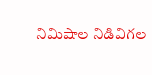నిమిషాల నిడివిగల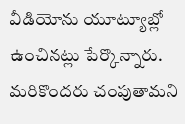వీడియోను యూట్యూబ్లో ఉంచినట్లు పేర్కొన్నారు. మరికొందరు చంపుతామని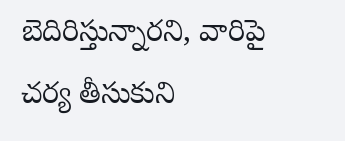బెదిరిస్తున్నారని, వారిపై చర్య తీసుకుని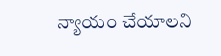న్యాయం చేయాలని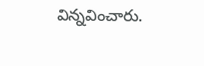విన్నవించారు.